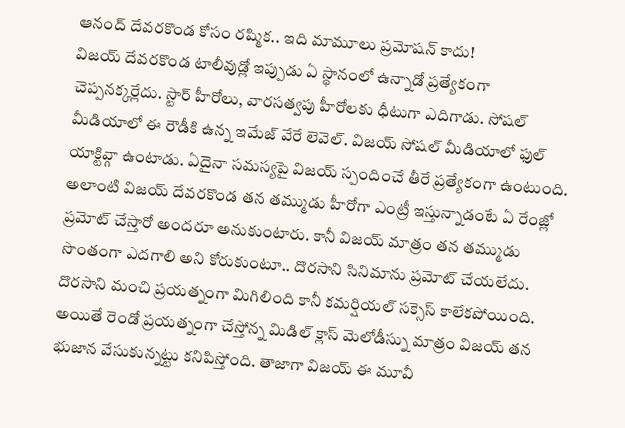ఆనంద్ దేవరకొండ కోసం రష్మిక.. ఇది మామూలు ప్రమోషన్ కాదు!
విజయ్ దేవరకొండ టాలీవుడ్లో ఇప్పుడు ఏ స్థానంలో ఉన్నాడో ప్రత్యేకంగా చెప్పనక్కర్లేదు. స్టార్ హీరోలు, వారసత్వపు హీరోలకు ధీటుగా ఎదిగాడు. సోషల్ మీడియాలో ఈ రౌడీకి ఉన్న ఇమేజ్ వేరే లెవెల్. విజయ్ సోషల్ మీడియాలో ఫుల్ యాక్టివ్గా ఉంటాడు. ఏదైనా సమస్యపై విజయ్ స్పందించే తీరే ప్రత్యేకంగా ఉంటుంది. అలాంటి విజయ్ దేవరకొండ తన తమ్ముడు హీరోగా ఎంట్రీ ఇస్తున్నాడంటే ఏ రేంజ్లో ప్రమోట్ చేస్తారో అందరూ అనుకుంటారు. కానీ విజయ్ మాత్రం తన తమ్ముడు సొంతంగా ఎదగాలి అని కోరుకుంటూ.. దొరసాని సినిమాను ప్రమోట్ చేయలేదు.
దొరసాని మంచి ప్రయత్నంగా మిగిలింది కానీ కమర్షియల్ సక్సెస్ కాలేకపోయింది. అయితే రెండో ప్రయత్నంగా చేస్తోన్న మిడిల్ క్లాస్ మెలోడీస్ను మాత్రం విజయ్ తన భుజాన వేసుకున్నట్టు కనిపిస్తోంది. తాజాగా విజయ్ ఈ మూవీ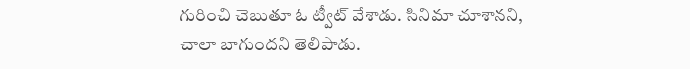గురించి చెబుతూ ఓ ట్వీట్ వేశాడు. సినిమా చూశానని, చాలా బాగుందని తెలిపాడు.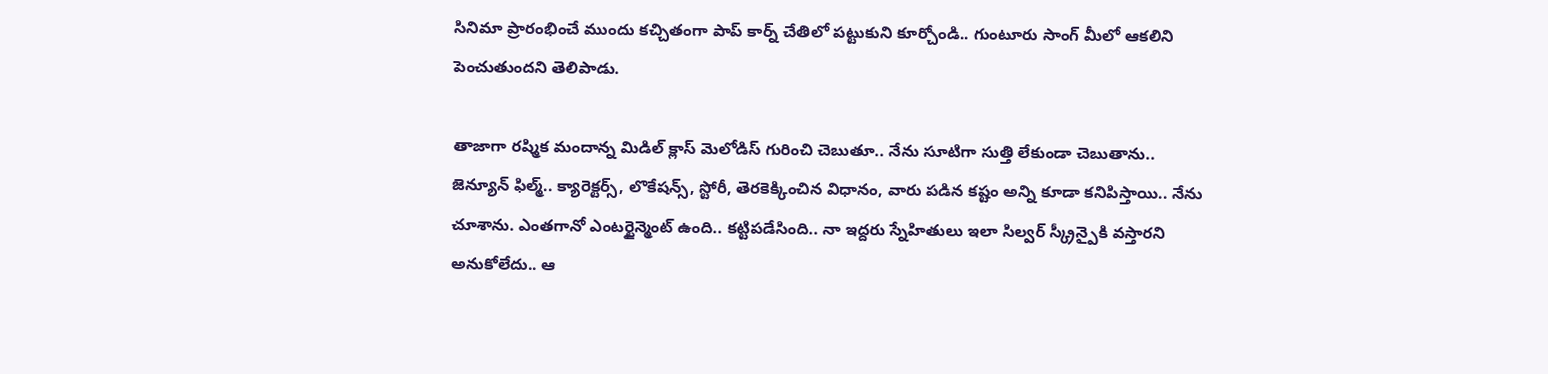సినిమా ప్రారంభించే ముందు కచ్చితంగా పాప్ కార్న్ చేతిలో పట్టుకుని కూర్చోండి.. గుంటూరు సాంగ్ మీలో ఆకలిని పెంచుతుందని తెలిపాడు.

తాజాగా రష్మిక మందాన్న మిడిల్ క్లాస్ మెలోడిస్ గురించి చెబుతూ.. నేను సూటిగా సుత్తి లేకుండా చెబుతాను.. జెన్యూన్ ఫిల్మ్.. క్యారెక్టర్స్, లొకేషన్స్, స్టోరీ, తెరకెక్కించిన విధానం, వారు పడిన కష్టం అన్ని కూడా కనిపిస్తాయి.. నేను చూశాను. ఎంతగానో ఎంటర్టైన్మెంట్ ఉంది.. కట్టిపడేసింది.. నా ఇద్దరు స్నేహితులు ఇలా సిల్వర్ స్క్రీన్పైకి వస్తారని అనుకోలేదు.. ఆ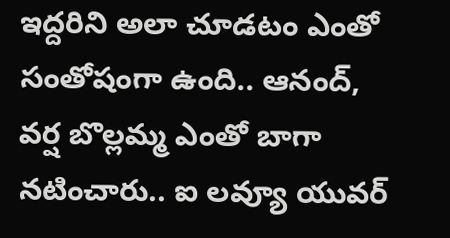ఇద్దరిని అలా చూడటం ఎంతో సంతోషంగా ఉంది.. ఆనంద్, వర్ష బొల్లమ్మ ఎంతో బాగా నటించారు.. ఐ లవ్యూ యువర్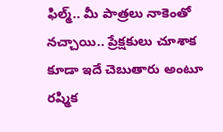ఫిల్మ్.. మీ పాత్రలు నాకెంతో నచ్చాయి.. ప్రేక్షకులు చూశాక కూడా ఇదే చెబుతారు అంటూ రష్మిక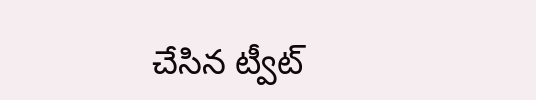చేసిన ట్వీట్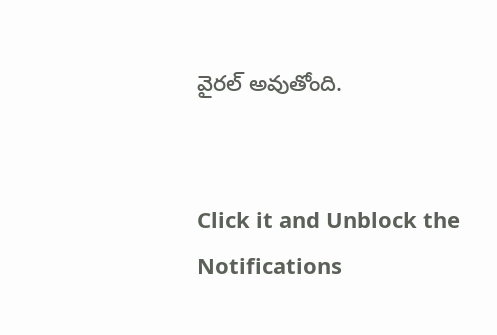వైరల్ అవుతోంది.


Click it and Unblock the Notifications